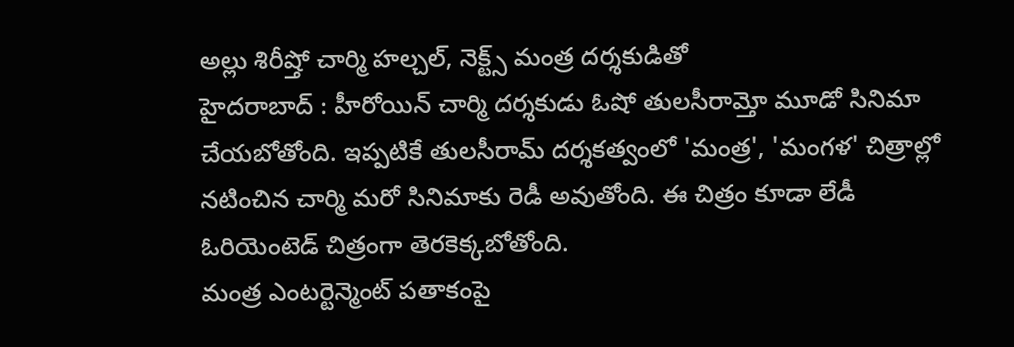అల్లు శిరీష్తో చార్మి హల్చల్, నెక్ట్స్ మంత్ర దర్శకుడితో
హైదరాబాద్ : హీరోయిన్ చార్మి దర్శకుడు ఓషో తులసీరామ్తో మూడో సినిమా చేయబోతోంది. ఇప్పటికే తులసీరామ్ దర్శకత్వంలో 'మంత్ర', 'మంగళ' చిత్రాల్లో నటించిన చార్మి మరో సినిమాకు రెడీ అవుతోంది. ఈ చిత్రం కూడా లేడీ ఓరియెంటెడ్ చిత్రంగా తెరకెక్కబోతోంది.
మంత్ర ఎంటర్టెన్మెంట్ పతాకంపై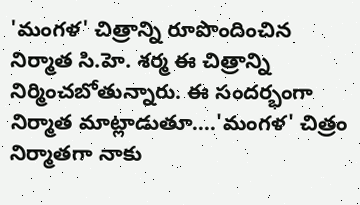'మంగళ' చిత్రాన్ని రూపొందించిన నిర్మాత సి.హె. శర్మ ఈ చిత్రాన్ని నిర్మించబోతున్నారు. ఈ సందర్భంగా నిర్మాత మాట్లాడుతూ....'మంగళ' చిత్రం నిర్మాతగా నాకు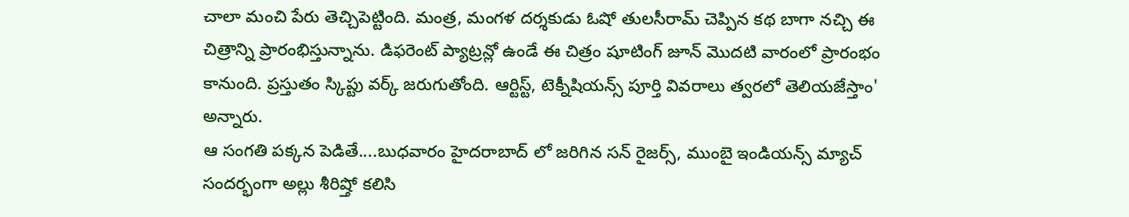చాలా మంచి పేరు తెచ్చిపెట్టింది. మంత్ర, మంగళ దర్శకుడు ఓషో తులసీరామ్ చెప్పిన కథ బాగా నచ్చి ఈ చిత్రాన్ని ప్రారంభిస్తున్నాను. డిఫరెంట్ ప్యాట్రన్లో ఉండే ఈ చిత్రం షూటింగ్ జూన్ మొదటి వారంలో ప్రారంభం కానుంది. ప్రస్తుతం స్కిప్టు వర్క్ జరుగుతోంది. ఆర్టిస్ట్, టెక్నీషియన్స్ పూర్తి వివరాలు త్వరలో తెలియజేస్తాం' అన్నారు.
ఆ సంగతి పక్కన పెడితే....బుధవారం హైదరాబాద్ లో జరిగిన సన్ రైజర్స్, ముంబై ఇండియన్స్ మ్యాచ్ సందర్భంగా అల్లు శీరిష్తో కలిసి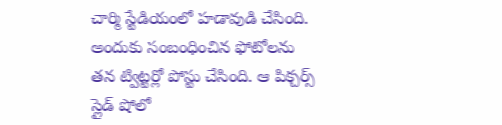చార్మి స్టేడియంలో హడావుడి చేసింది. అందుకు సంబంధించిన ఫోటోలను తన ట్విట్టర్లో పోస్టు చేసింది. ఆ పిక్చర్స్ స్లైడ్ షోలో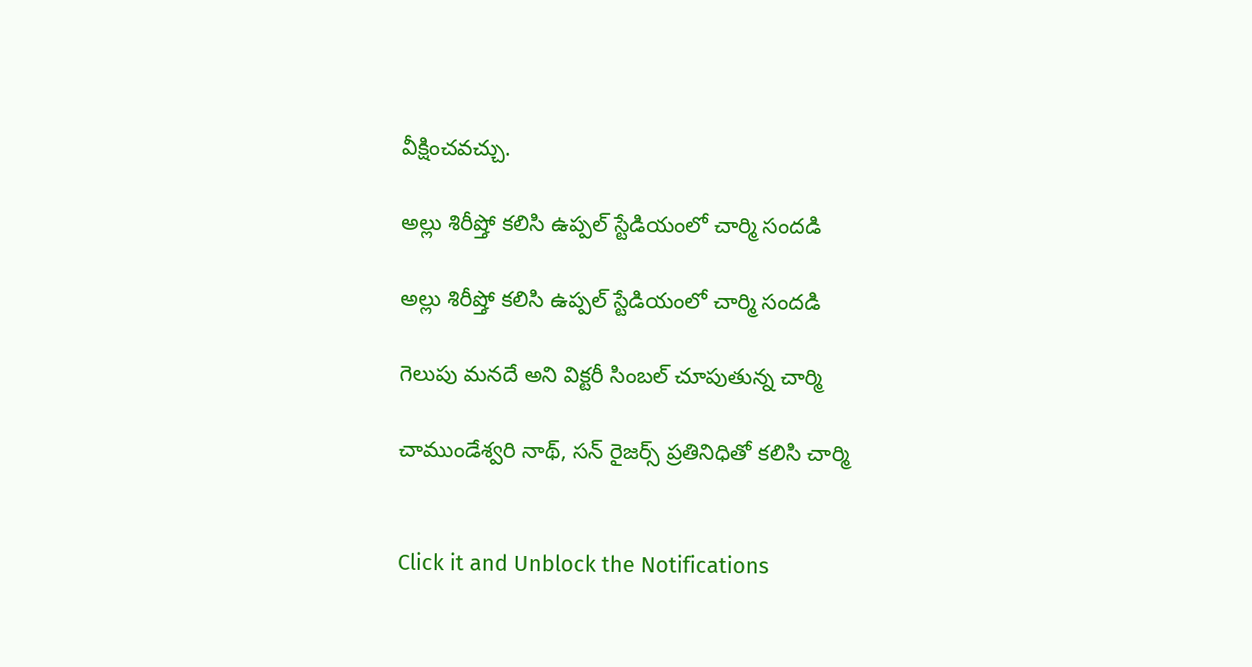వీక్షించవచ్చు.

అల్లు శిరీష్తో కలిసి ఉప్పల్ స్టేడియంలో చార్మి సందడి

అల్లు శిరీష్తో కలిసి ఉప్పల్ స్టేడియంలో చార్మి సందడి

గెలుపు మనదే అని విక్టరీ సింబల్ చూపుతున్న చార్మి

చాముండేశ్వరి నాథ్, సన్ రైజర్స్ ప్రతినిధితో కలిసి చార్మి


Click it and Unblock the Notifications